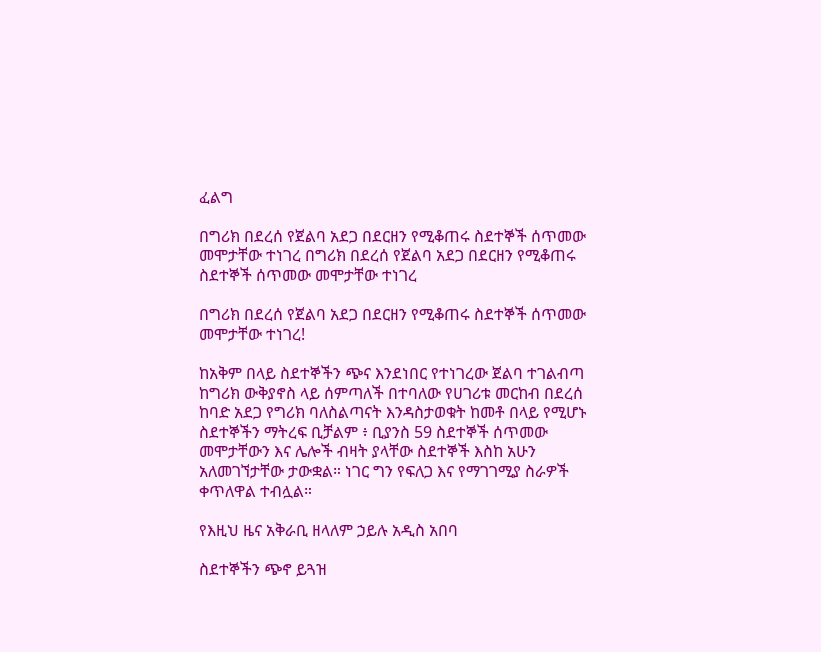ፈልግ

በግሪክ በደረሰ የጀልባ አደጋ በደርዘን የሚቆጠሩ ስደተኞች ሰጥመው መሞታቸው ተነገረ በግሪክ በደረሰ የጀልባ አደጋ በደርዘን የሚቆጠሩ ስደተኞች ሰጥመው መሞታቸው ተነገረ

በግሪክ በደረሰ የጀልባ አደጋ በደርዘን የሚቆጠሩ ስደተኞች ሰጥመው መሞታቸው ተነገረ!

ከአቅም በላይ ስደተኞችን ጭና እንደነበር የተነገረው ጀልባ ተገልብጣ ከግሪክ ውቅያኖስ ላይ ሰምጣለች በተባለው የሀገሪቱ መርከብ በደረሰ ከባድ አደጋ የግሪክ ባለስልጣናት እንዳስታወቁት ከመቶ በላይ የሚሆኑ ስደተኞችን ማትረፍ ቢቻልም ፥ ቢያንስ 59 ስደተኞች ሰጥመው መሞታቸውን እና ሌሎች ብዛት ያላቸው ስደተኞች እስከ አሁን አለመገኘታቸው ታውቋል። ነገር ግን የፍለጋ እና የማገገሚያ ስራዎች ቀጥለዋል ተብሏል።

የእዚህ ዜና አቅራቢ ዘላለም ኃይሉ አዲስ አበባ

ስደተኞችን ጭኖ ይጓዝ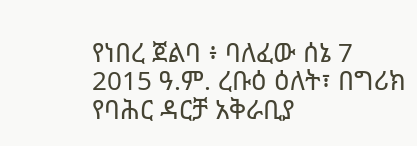የነበረ ጀልባ ፥ ባለፈው ሰኔ 7 2015 ዓ.ም. ረቡዕ ዕለት፣ በግሪክ የባሕር ዳርቻ አቅራቢያ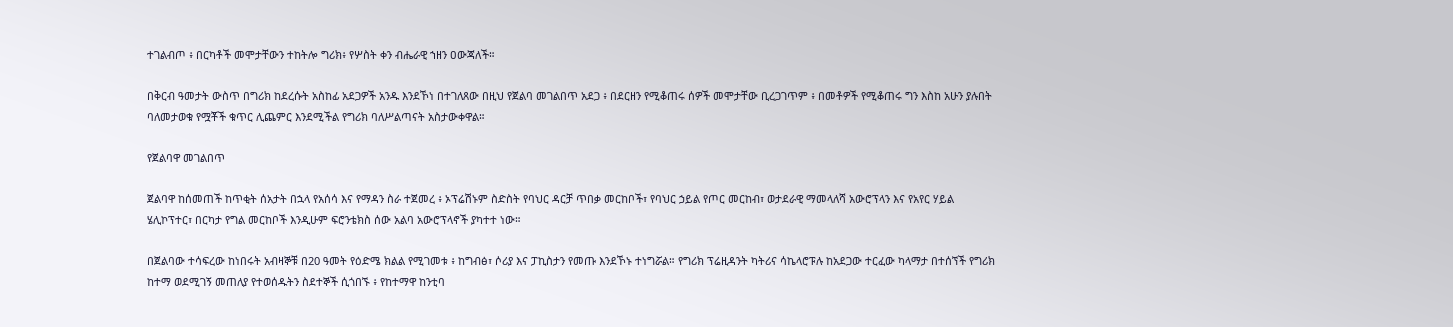ተገልብጦ ፥ በርካቶች መሞታቸውን ተከትሎ ግሪክ፥ የሦስት ቀን ብሔራዊ ኀዘን ዐውጃለች።

በቅርብ ዓመታት ውስጥ በግሪክ ከደረሱት አስከፊ አደጋዎች አንዱ እንደኾነ በተገለጸው በዚህ የጀልባ መገልበጥ አደጋ ፥ በደርዘን የሚቆጠሩ ሰዎች መሞታቸው ቢረጋገጥም ፥ በመቶዎች የሚቆጠሩ ግን እስከ አሁን ያሉበት ባለመታወቁ የሟቾች ቁጥር ሊጨምር እንደሚችል የግሪክ ባለሥልጣናት አስታውቀዋል።

የጀልባዋ መገልበጥ

ጀልባዋ ከሰመጠች ከጥቂት ሰአታት በኋላ የአሰሳ እና የማዳን ስራ ተጀመረ ፥ ኦፕሬሽኑም ስድስት የባህር ዳርቻ ጥበቃ መርከቦች፣ የባህር ኃይል የጦር መርከብ፣ ወታደራዊ ማመላለሻ አውሮፕላን እና የአየር ሃይል ሄሊኮፕተር፣ በርካታ የግል መርከቦች እንዲሁም ፍሮንቴክስ ሰው አልባ አውሮፕላኖች ያካተተ ነው።

በጀልባው ተሳፍረው ከነበሩት አብዛኞቹ በ20 ዓመት የዕድሜ ክልል የሚገመቱ ፥ ከግብፅ፣ ሶሪያ እና ፓኪስታን የመጡ እንደኾኑ ተነግሯል። የግሪክ ፕሬዚዳንት ካትሪና ሳኬላሮፑሉ ከአደጋው ተርፈው ካላማታ በተሰኘች የግሪክ ከተማ ወደሚገኝ መጠለያ የተወሰዱትን ስደተኞች ሲጎበኙ ፥ የከተማዋ ከንቲባ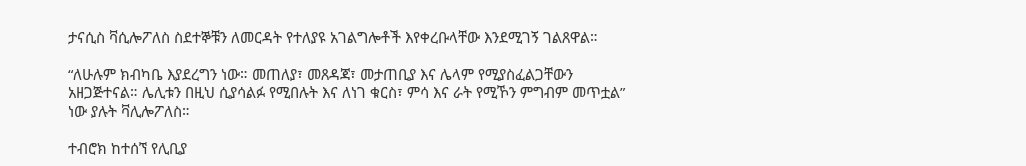ታናሲስ ቫሲሎፖለስ ስደተኞቹን ለመርዳት የተለያዩ አገልግሎቶች እየቀረቡላቸው እንደሚገኝ ገልጸዋል።

“ለሁሉም ክብካቤ እያደረግን ነው። መጠለያ፣ መጸዳጃ፣ መታጠቢያ እና ሌላም የሚያስፈልጋቸውን አዘጋጅተናል። ሌሊቱን በዚህ ሲያሳልፉ የሚበሉት እና ለነገ ቁርስ፣ ምሳ እና ራት የሚኾን ምግብም መጥቷል” ነው ያሉት ቫሊሎፖለስ።

ተብሮክ ከተሰኘ የሊቢያ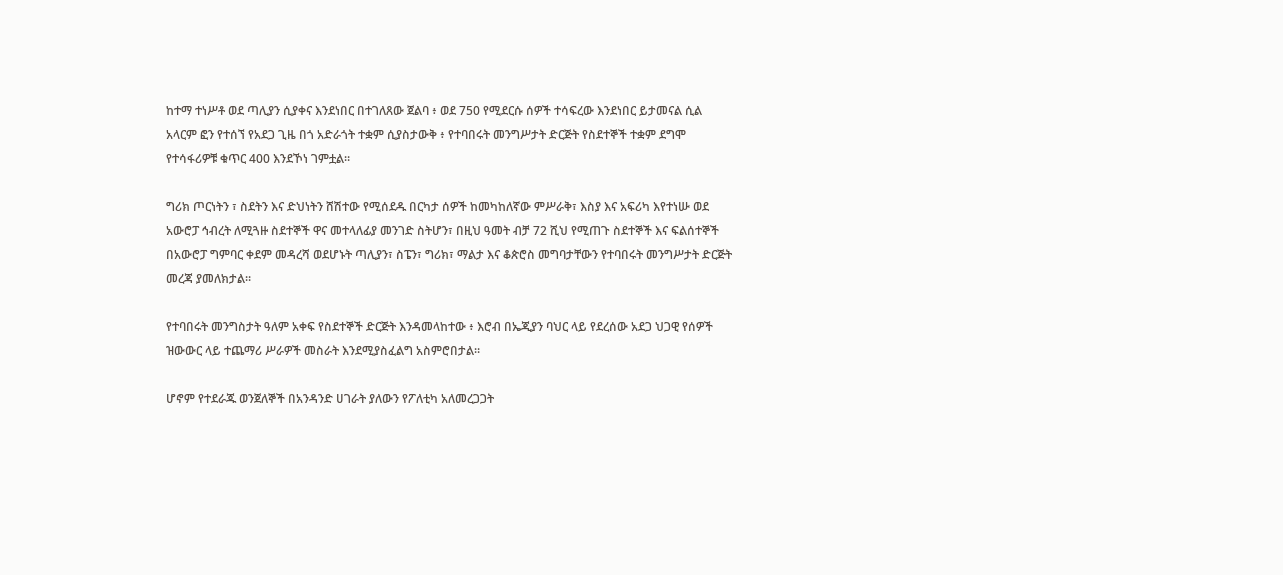ከተማ ተነሥቶ ወደ ጣሊያን ሲያቀና እንደነበር በተገለጸው ጀልባ ፥ ወደ 750 የሚደርሱ ሰዎች ተሳፍረው እንደነበር ይታመናል ሲል አላርም ፎን የተሰኘ የአደጋ ጊዜ በጎ አድራጎት ተቋም ሲያስታውቅ ፥ የተባበሩት መንግሥታት ድርጅት የስደተኞች ተቋም ደግሞ የተሳፋሪዎቹ ቁጥር 400 እንደኾነ ገምቷል።

ግሪክ ጦርነትን ፣ ስደትን እና ድህነትን ሸሽተው የሚሰደዱ በርካታ ሰዎች ከመካከለኛው ምሥራቅ፣ እስያ እና አፍሪካ እየተነሡ ወደ አውሮፓ ኅብረት ለሚጓዙ ስደተኞች ዋና መተላለፊያ መንገድ ስትሆን፣ በዚህ ዓመት ብቻ 72 ሺህ የሚጠጉ ስደተኞች እና ፍልሰተኞች በአውሮፓ ግምባር ቀደም መዳረሻ ወደሆኑት ጣሊያን፣ ስፔን፣ ግሪክ፣ ማልታ እና ቆጵሮስ መግባታቸውን የተባበሩት መንግሥታት ድርጅት መረጃ ያመለክታል።

የተባበሩት መንግስታት ዓለም አቀፍ የስደተኞች ድርጅት እንዳመላከተው ፥ እሮብ በኤጂያን ባህር ላይ የደረሰው አደጋ ህጋዊ የሰዎች ዝውውር ላይ ተጨማሪ ሥራዎች መስራት እንደሚያስፈልግ አስምሮበታል።

ሆኖም የተደራጁ ወንጀለኞች በአንዳንድ ሀገራት ያለውን የፖለቲካ አለመረጋጋት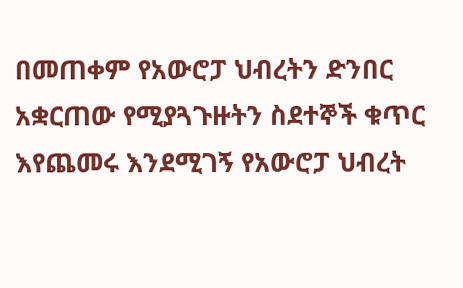በመጠቀም የአውሮፓ ህብረትን ድንበር አቋርጠው የሚያጓጉዙትን ስደተኞች ቁጥር እየጨመሩ እንደሚገኝ የአውሮፓ ህብረት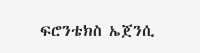ፍሮንቴክስ ኤጀንሲ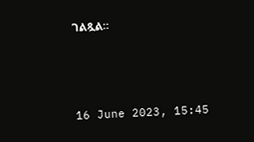ገልጿል።



16 June 2023, 15:45